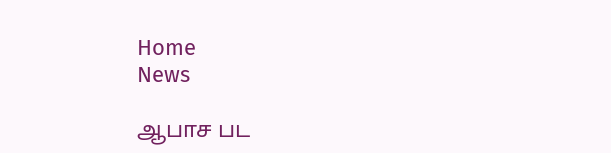Home
News

ஆபாச பட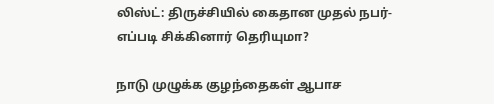லிஸ்ட்: திருச்சியில் கைதான முதல் நபர்- எப்படி சிக்கினார் தெரியுமா?

நாடு முழுக்க குழந்தைகள் ஆபாச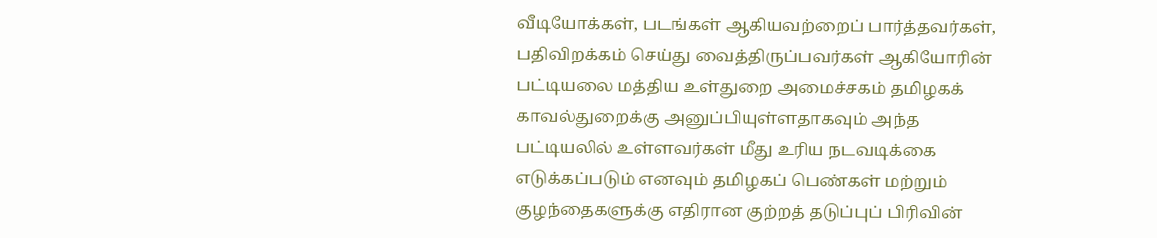வீடியோக்கள், படங்கள் ஆகியவற்றைப் பார்த்தவர்கள், பதிவிறக்கம் செய்து வைத்திருப்பவர்கள் ஆகியோரின் பட்டியலை மத்திய உள்துறை அமைச்சகம் தமிழகக் காவல்துறைக்கு அனுப்பியுள்ளதாகவும் அந்த பட்டியலில் உள்ளவர்கள் மீது உரிய நடவடிக்கை எடுக்கப்படும் எனவும் தமிழகப் பெண்கள் மற்றும் குழந்தைகளுக்கு எதிரான குற்றத் தடுப்புப் பிரிவின்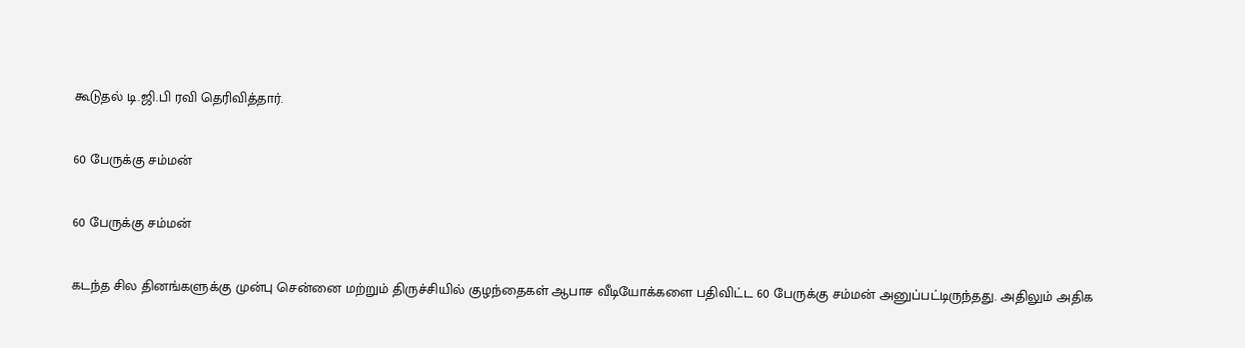கூடுதல் டி.ஜி.பி ரவி தெரிவித்தார்.

60 பேருக்கு சம்மன்

60 பேருக்கு சம்மன்

கடந்த சில தினங்களுக்கு முன்பு சென்னை மற்றும் திருச்சியில் குழந்தைகள் ஆபாச வீடியோக்களை பதிவிட்ட 60 பேருக்கு சம்மன் அனுப்பட்டிருந்தது. அதிலும் அதிக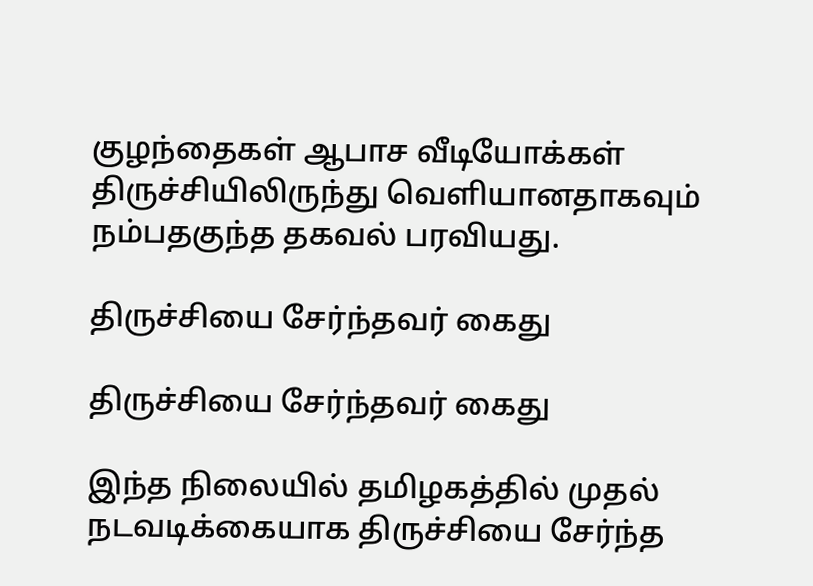குழந்தைகள் ஆபாச வீடியோக்கள் திருச்சியிலிருந்து வெளியானதாகவும் நம்பதகுந்த தகவல் பரவியது.

திருச்சியை சேர்ந்தவர் கைது

திருச்சியை சேர்ந்தவர் கைது

இந்த நிலையில் தமிழகத்தில் முதல் நடவடிக்கையாக திருச்சியை சேர்ந்த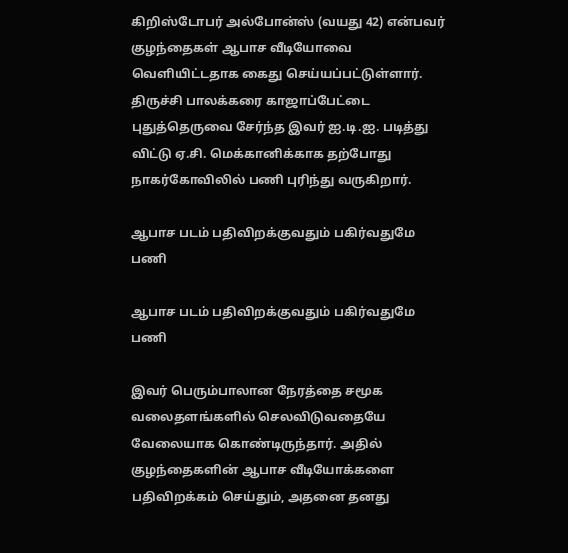கிறிஸ்டோபர் அல்போன்ஸ் (வயது 42) என்பவர் குழந்தைகள் ஆபாச வீடியோவை வெளியிட்டதாக கைது செய்யப்பட்டுள்ளார். திருச்சி பாலக்கரை காஜாப்பேட்டை புதுத்தெருவை சேர்ந்த இவர் ஐ.டி.ஐ. படித்து விட்டு ஏ.சி. மெக்கானிக்காக தற்போது நாகர்கோவிலில் பணி புரிந்து வருகிறார்.

ஆபாச படம் பதிவிறக்குவதும் பகிர்வதுமே பணி

ஆபாச படம் பதிவிறக்குவதும் பகிர்வதுமே பணி

இவர் பெரும்பாலான நேரத்தை சமூக வலைதளங்களில் செலவிடுவதையே வேலையாக கொண்டிருந்தார். அதில் குழந்தைகளின் ஆபாச வீடியோக்களை பதிவிறக்கம் செய்தும், அதனை தனது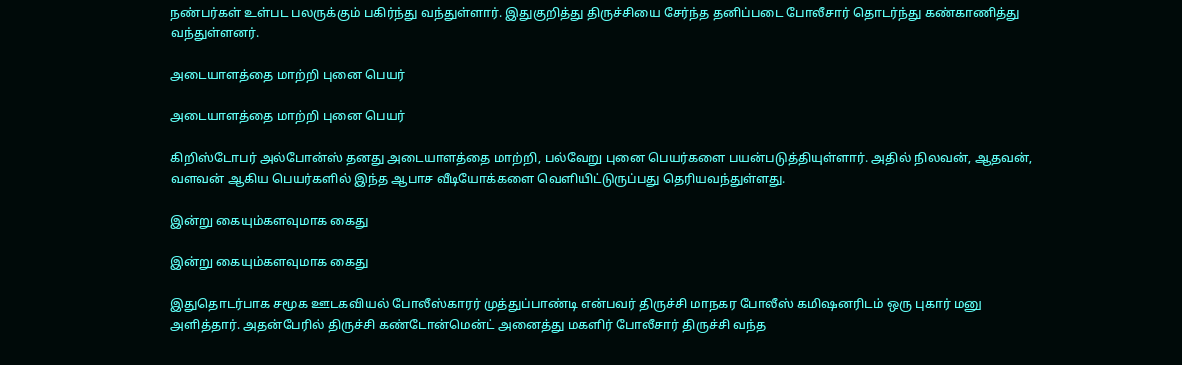நண்பர்கள் உள்பட பலருக்கும் பகிர்ந்து வந்துள்ளார். இதுகுறித்து திருச்சியை சேர்ந்த தனிப்படை போலீசார் தொடர்ந்து கண்காணித்து வந்துள்ளனர்.

அடையாளத்தை மாற்றி புனை பெயர்

அடையாளத்தை மாற்றி புனை பெயர்

கிறிஸ்டோபர் அல்போன்ஸ் தனது அடையாளத்தை மாற்றி, பல்வேறு புனை பெயர்களை பயன்படுத்தியுள்ளார். அதில் நிலவன், ஆதவன், வளவன் ஆகிய பெயர்களில் இந்த ஆபாச வீடியோக்களை வெளியிட்டுருப்பது தெரியவந்துள்ளது.

இன்று கையும்களவுமாக கைது

இன்று கையும்களவுமாக கைது

இதுதொடர்பாக சமூக ஊடகவியல் போலீஸ்காரர் முத்துப்பாண்டி என்பவர் திருச்சி மாநகர போலீஸ் கமி‌ஷனரிடம் ஒரு புகார் மனு அளித்தார். அதன்பேரில் திருச்சி கண்டோன்மென்ட் அனைத்து மகளிர் போலீசார் திருச்சி வந்த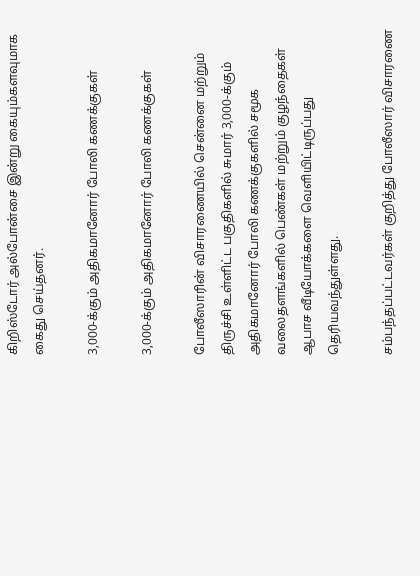கிறிஸ்டோர் அல்போன்சை இன்று கையும்களவுமாக கைது செய்தனர்.

3,000-க்கும் அதிகமானோர் போலி கணக்குகள்

3,000-க்கும் அதிகமானோர் போலி கணக்குகள்

போலீஸாரின் விசாரணையில் சென்னை மற்றும் திருச்சி உள்ளிட்ட பகுதிகளில் சுமார் 3,000-க்கும் அதிகமானோர் போலி கணக்குகளில் சமூக வலைதளங்களில் பெண்கள் மற்றும் குழந்தைகள் ஆபாச வீடியோக்களை வெளியிட்டிருப்பது தெரியவந்துள்ளது.

சம்பந்தப்பட்டவர்கள் குறித்து போலீஸார் விசாரணை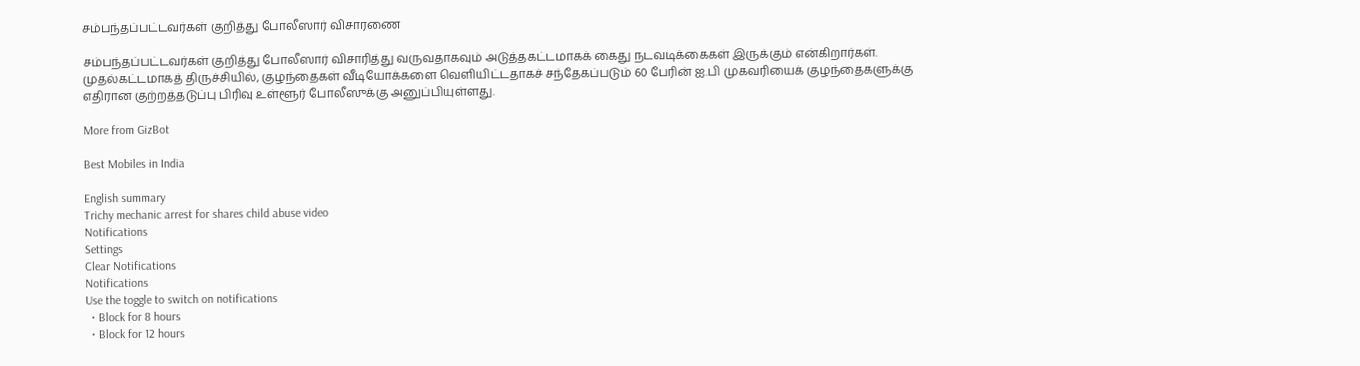சம்பந்தப்பட்டவர்கள் குறித்து போலீஸார் விசாரணை

சம்பந்தப்பட்டவர்கள் குறித்து போலீஸார் விசாரித்து வருவதாகவும் அடுத்தகட்டமாகக் கைது நடவடிக்கைகள் இருக்கும் என்கிறார்கள். முதல்கட்டமாகத் திருச்சியில், குழந்தைகள் வீடியோக்களை வெளியிட்டதாகச் சந்தேகப்படும் 60 பேரின் ஐ.பி முகவரியைக் குழந்தைகளுக்கு எதிரான குற்றத்தடுப்பு பிரிவு உள்ளூர் போலீஸுக்கு அனுப்பியுள்ளது.

More from GizBot

Best Mobiles in India

English summary
Trichy mechanic arrest for shares child abuse video
Notifications
Settings
Clear Notifications
Notifications
Use the toggle to switch on notifications
  • Block for 8 hours
  • Block for 12 hours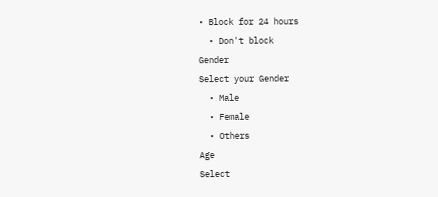• Block for 24 hours
  • Don't block
Gender
Select your Gender
  • Male
  • Female
  • Others
Age
Select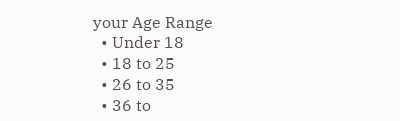your Age Range
  • Under 18
  • 18 to 25
  • 26 to 35
  • 36 to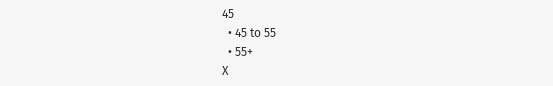45
  • 45 to 55
  • 55+
X